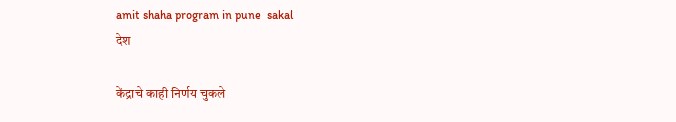amit shaha program in pune  sakal
देश

केंद्राचे काही निर्णय चुकले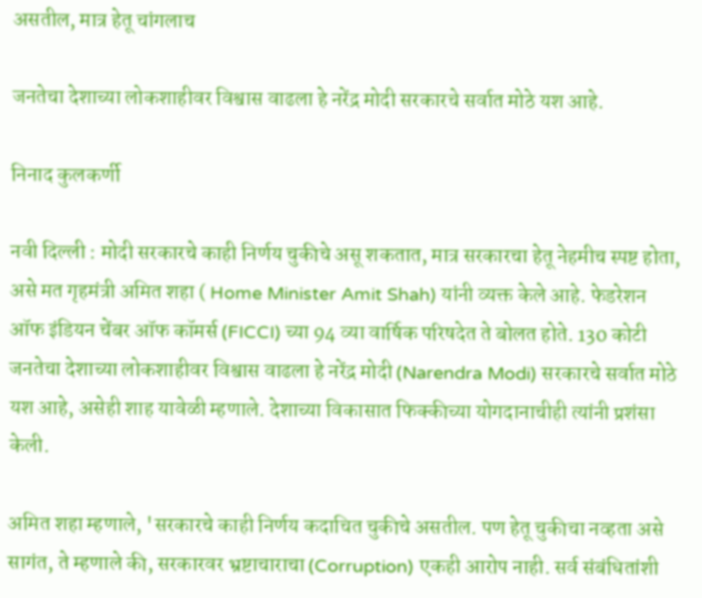असतील, मात्र हेतू चांगलाच

जनतेचा देशाच्या लोकशाहीवर विश्वास वाढला हे नरेंद्र मोदी सरकारचे सर्वात मोठे यश आहे.

निनाद कुलकर्णी

नवी दिल्ली : मोदी सरकारचे काही निर्णय चुकीचे असू शकतात, मात्र सरकारचा हेतू नेहमीच स्पष्ट होता, असे मत गृहमंत्री अमित शहा ( Home Minister Amit Shah) यांनी व्यक्त केले आहे. फेडरेशन ऑफ इंडियन चेंबर ऑफ कॉमर्स (FICCI) च्या 94 व्या वार्षिक परिषदेत ते बोलत होते. 130 कोटी जनतेचा देशाच्या लोकशाहीवर विश्वास वाढला हे नरेंद्र मोदी (Narendra Modi) सरकारचे सर्वात मोठे यश आहे, असेही शाह यावेळी म्हणाले. देशाच्या विकासात फिक्कीच्या योगदानाचीही त्यांनी प्रशंसा केली.

अमित शहा म्हणाले, 'सरकारचे काही निर्णय कदाचित चुकीचे असतील. पण हेतू चुकीचा नव्हता असे सागंत, ते म्हणाले की, सरकारवर भ्रष्टाचाराचा (Corruption) एकही आरोप नाही. सर्व संबंधितांशी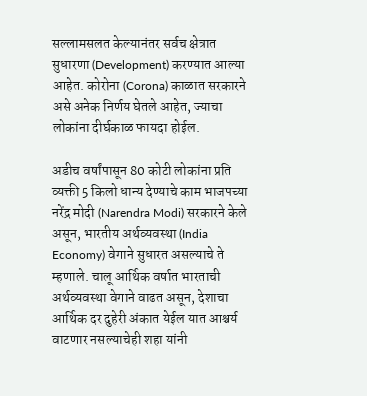सल्लामसलत केल्यानंतर सर्वच क्षेत्रात सुधारणा (Development) करण्यात आल्या आहेत. कोरोना (Corona) काळात सरकारने असे अनेक निर्णय घेतले आहेत, ज्याचा लोकांना दीर्घकाळ फायदा होईल.

अडीच वर्षांपासून 80 कोटी लोकांना प्रति व्यक्ती 5 किलो धान्य देण्याचे काम भाजपच्या नरेंद्र मोदी (Narendra Modi) सरकारने केले असून, भारतीय अर्थव्यवस्था (India Economy) वेगाने सुधारत असल्याचे ते म्हणाले. चालू आर्थिक वर्षात भारताची अर्थव्यवस्था वेगाने वाढत असून, देशाचा आर्थिक दर दुहेरी अंकात येईल यात आश्चर्य वाटणार नसल्याचेही शहा यांनी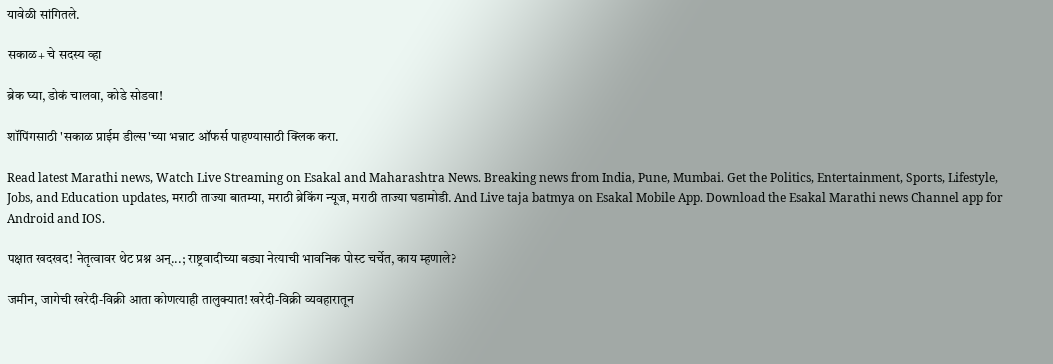यावेळी सांगितले.

सकाळ+ चे सदस्य व्हा

ब्रेक घ्या, डोकं चालवा, कोडे सोडवा!

शॉपिंगसाठी 'सकाळ प्राईम डील्स'च्या भन्नाट ऑफर्स पाहण्यासाठी क्लिक करा.

Read latest Marathi news, Watch Live Streaming on Esakal and Maharashtra News. Breaking news from India, Pune, Mumbai. Get the Politics, Entertainment, Sports, Lifestyle, Jobs, and Education updates, मराठी ताज्या बातम्या, मराठी ब्रेकिंग न्यूज, मराठी ताज्या घडामोडी. And Live taja batmya on Esakal Mobile App. Download the Esakal Marathi news Channel app for Android and IOS.

पक्षात खदखद! नेतृत्वावर थेट प्रश्न अन्...; राष्ट्रवादीच्या बड्या नेत्याची भावनिक पोस्ट चर्चेत, काय म्हणाले?

जमीन, जागेची खरेदी-विक्री आता कोणत्याही तालुक्यात! खरेदी-विक्री व्यवहारातून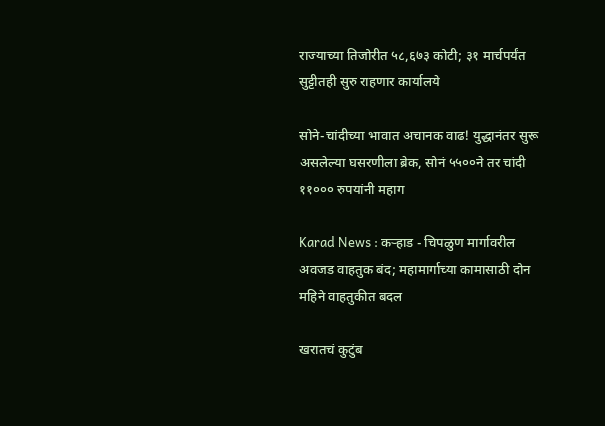राज्याच्या तिजोरीत ५८,६७३ कोटी; ३१ मार्चपर्यंत सुट्टीतही सुरु राहणार कार्यालये

सोने-चांदीच्या भावात अचानक वाढ! युद्धानंतर सुरू असलेल्या घसरणीला ब्रेक, सोनं ५५००ने तर चांदी ११००० रुपयांनी महाग

Karad News : कऱ्हाड - चिपळुण मार्गावरील अवजड वाहतुक बंद; महामार्गाच्या कामासाठी दोन महिने वाहतुकीत बदल

खरातचं कुटुंब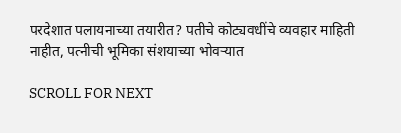परदेशात पलायनाच्या तयारीत? पतीचे कोट्यवधींचे व्यवहार माहिती नाहीत, पत्नीची भूमिका संशयाच्या भोवऱ्यात

SCROLL FOR NEXT